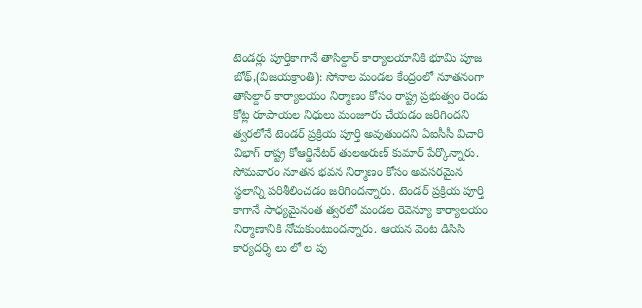టెండర్లు పూర్తికాగానే తాసిల్దార్ కార్యాలయానికి భూమి పూజ
బోథ్,(విజయక్రాంతి): సోనాల మండల కేంద్రంలో నూతనంగా తాసిల్దార్ కార్యాలయం నిర్మాణం కోసం రాష్ట్ర ప్రభుత్వం రెండు కోట్ల రూపాయల నిధులు మంజూరు చేయడం జరిగిందని త్వరలోనే టెండర్ ప్రక్రియ పూర్తి అవుతుందని ఏఐసీసీ విచారి విభాగ్ రాష్ట్ర కోఆర్డినేటర్ తులఅరుణ్ కుమార్ పేర్కొన్నారు. సోమవారం నూతన భవన నిర్మాణం కోసం అవసరమైన స్థలాన్ని పరిశీలించడం జరిగిందన్నారు. టెండర్ ప్రక్రియ పూర్తి కాగానే సాధ్యమైనంత త్వరలో మండల రెవెన్యూ కార్యాలయం నిర్మాణానికి నోచుకుంటుందన్నారు. ఆయన వెంట డిసిసి కార్యదర్శి లు లో ల పు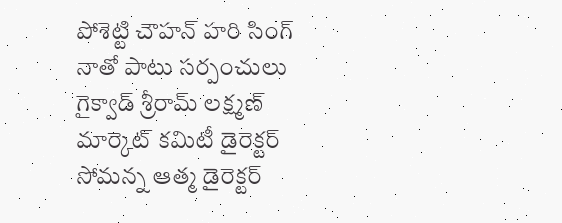పోశెట్టి చౌహన్ హరి సింగ్ నాతో పాటు సర్పంచులు గైక్వాడ్ శ్రీరామ్ లక్ష్మణ్ మార్కెట్ కమిటీ డైరెక్టర్ సోమన్న ఆత్మ డైరెక్టర్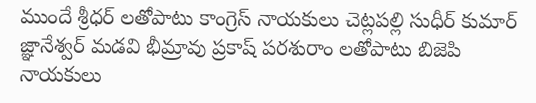ముందే శ్రీధర్ లతోపాటు కాంగ్రెస్ నాయకులు చెట్లపల్లి సుధీర్ కుమార్ జ్ఞానేశ్వర్ మడవి భీమ్రావు ప్రకాష్ పరశురాం లతోపాటు బిజెపి నాయకులు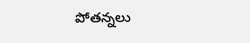పోతన్నలు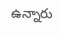ఉన్నారు